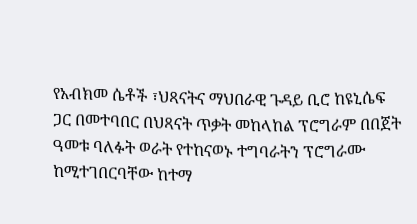የአብክመ ሴቶች ፣ህጻናትና ማህበራዊ ጉዳይ ቢሮ ከዩኒሴፍ ጋር በመተባበር በህጻናት ጥቃት መከላከል ፕሮግራም በበጀት ዓመቱ ባለፉት ወራት የተከናወኑ ተግባራትን ፕሮግራሙ ከሚተገበርባቸው ከተማ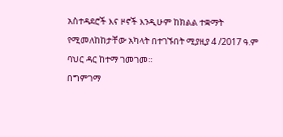አስተዳደሮች እና ዞኖች እንዲሁም ከክልል ተቋማት የሚመለከከታቸው አካላት በተገኙበት ሚያዚያ 4 /2017 ዓ.ም ባህር ዳር ከተማ ገመገመ።
በግምገማ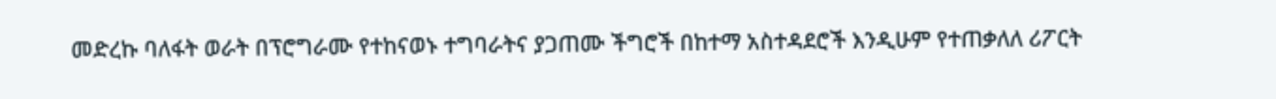መድረኩ ባለፋት ወራት በፕሮግራሙ የተከናወኑ ተግባራትና ያጋጠሙ ችግሮች በከተማ አስተዳደሮች እንዲሁም የተጠቃለለ ሪፖርት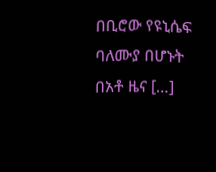በቢሮው የዩኒሴፍ ባለሙያ በሆኑት በአቶ ዜና […]